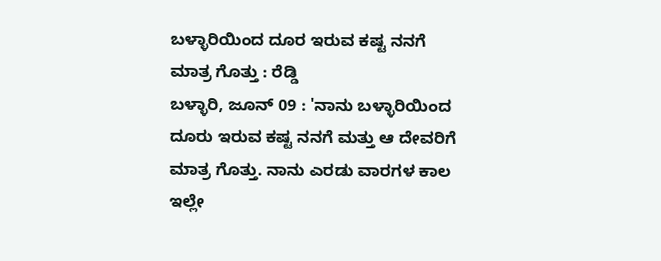ಬಳ್ಳಾರಿಯಿಂದ ದೂರ ಇರುವ ಕಷ್ಟ ನನಗೆ ಮಾತ್ರ ಗೊತ್ತು : ರೆಡ್ಡಿ
ಬಳ್ಳಾರಿ, ಜೂನ್ 09 : 'ನಾನು ಬಳ್ಳಾರಿಯಿಂದ ದೂರು ಇರುವ ಕಷ್ಟ ನನಗೆ ಮತ್ತು ಆ ದೇವರಿಗೆ ಮಾತ್ರ ಗೊತ್ತು. ನಾನು ಎರಡು ವಾರಗಳ ಕಾಲ ಇಲ್ಲೇ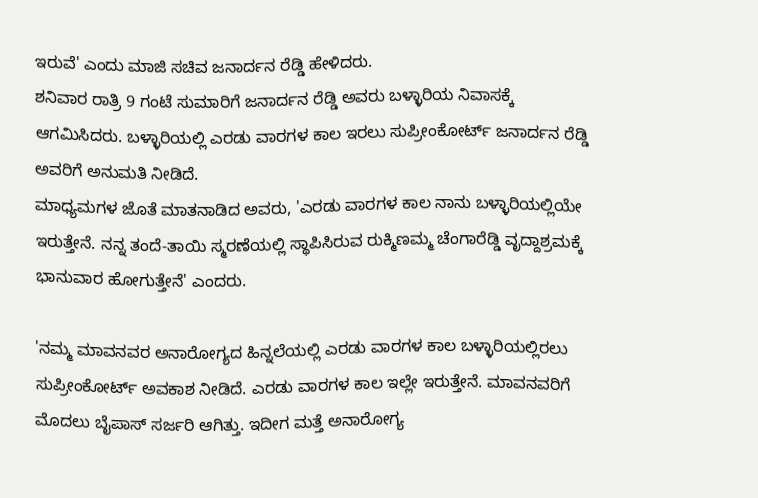ಇರುವೆ' ಎಂದು ಮಾಜಿ ಸಚಿವ ಜನಾರ್ದನ ರೆಡ್ಡಿ ಹೇಳಿದರು.
ಶನಿವಾರ ರಾತ್ರಿ 9 ಗಂಟೆ ಸುಮಾರಿಗೆ ಜನಾರ್ದನ ರೆಡ್ಡಿ ಅವರು ಬಳ್ಳಾರಿಯ ನಿವಾಸಕ್ಕೆ ಆಗಮಿಸಿದರು. ಬಳ್ಳಾರಿಯಲ್ಲಿ ಎರಡು ವಾರಗಳ ಕಾಲ ಇರಲು ಸುಪ್ರೀಂಕೋರ್ಟ್ ಜನಾರ್ದನ ರೆಡ್ಡಿ ಅವರಿಗೆ ಅನುಮತಿ ನೀಡಿದೆ.
ಮಾಧ್ಯಮಗಳ ಜೊತೆ ಮಾತನಾಡಿದ ಅವರು, 'ಎರಡು ವಾರಗಳ ಕಾಲ ನಾನು ಬಳ್ಳಾರಿಯಲ್ಲಿಯೇ ಇರುತ್ತೇನೆ. ನನ್ನ ತಂದೆ-ತಾಯಿ ಸ್ಮರಣೆಯಲ್ಲಿ ಸ್ಥಾಪಿಸಿರುವ ರುಕ್ಮಿಣಮ್ಮ ಚೆಂಗಾರೆಡ್ಡಿ ವೃದ್ದಾಶ್ರಮಕ್ಕೆ ಭಾನುವಾರ ಹೋಗುತ್ತೇನೆ' ಎಂದರು.

'ನಮ್ಮ ಮಾವನವರ ಅನಾರೋಗ್ಯದ ಹಿನ್ನಲೆಯಲ್ಲಿ ಎರಡು ವಾರಗಳ ಕಾಲ ಬಳ್ಳಾರಿಯಲ್ಲಿರಲು ಸುಪ್ರೀಂಕೋರ್ಟ್ ಅವಕಾಶ ನೀಡಿದೆ. ಎರಡು ವಾರಗಳ ಕಾಲ ಇಲ್ಲೇ ಇರುತ್ತೇನೆ. ಮಾವನವರಿಗೆ ಮೊದಲು ಬೈಪಾಸ್ ಸರ್ಜರಿ ಆಗಿತ್ತು. ಇದೀಗ ಮತ್ತೆ ಅನಾರೋಗ್ಯ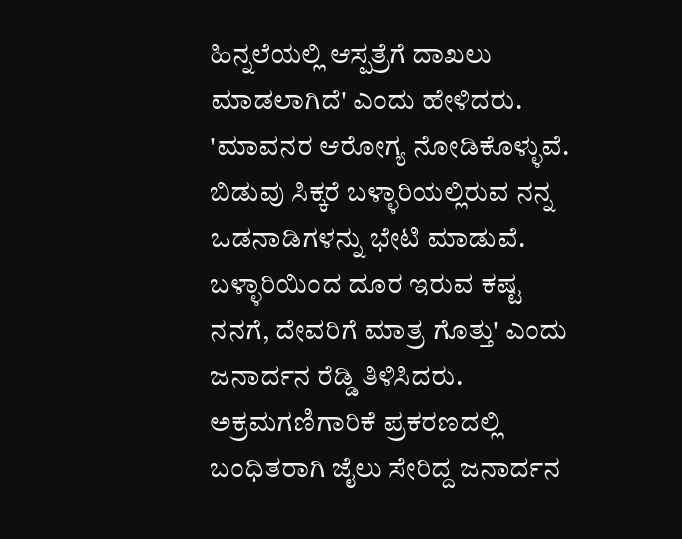ಹಿನ್ನಲೆಯಲ್ಲಿ ಆಸ್ಪತ್ರೆಗೆ ದಾಖಲು ಮಾಡಲಾಗಿದೆ' ಎಂದು ಹೇಳಿದರು.
'ಮಾವನರ ಆರೋಗ್ಯ ನೋಡಿಕೊಳ್ಳುವೆ. ಬಿಡುವು ಸಿಕ್ಕರೆ ಬಳ್ಳಾರಿಯಲ್ಲಿರುವ ನನ್ನ ಒಡನಾಡಿಗಳನ್ನು ಭೇಟಿ ಮಾಡುವೆ. ಬಳ್ಳಾರಿಯಿಂದ ದೂರ ಇರುವ ಕಷ್ಟ ನನಗೆ, ದೇವರಿಗೆ ಮಾತ್ರ ಗೊತ್ತು' ಎಂದು ಜನಾರ್ದನ ರೆಡ್ಡಿ ತಿಳಿಸಿದರು.
ಅಕ್ರಮಗಣಿಗಾರಿಕೆ ಪ್ರಕರಣದಲ್ಲಿ ಬಂಧಿತರಾಗಿ ಜೈಲು ಸೇರಿದ್ದ ಜನಾರ್ದನ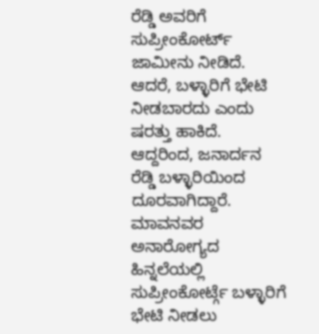ರೆಡ್ಡಿ ಅವರಿಗೆ ಸುಪ್ರೀಂಕೋರ್ಟ್ ಜಾಮೀನು ನೀಡಿದೆ. ಆದರೆ, ಬಳ್ಳಾರಿಗೆ ಭೇಟಿ ನೀಡಬಾರದು ಎಂದು ಷರತ್ತು ಹಾಕಿದೆ. ಆದ್ದರಿಂದ, ಜನಾರ್ದನ ರೆಡ್ಡಿ ಬಳ್ಳಾರಿಯಿಂದ ದೂರವಾಗಿದ್ದಾರೆ.
ಮಾವನವರ ಅನಾರೋಗ್ಯದ ಹಿನ್ನಲೆಯಲ್ಲಿ ಸುಪ್ರೀಂಕೋರ್ಟ್ಗೆ ಬಳ್ಳಾರಿಗೆ ಭೇಟಿ ನೀಡಲು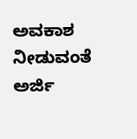ಅವಕಾಶ ನೀಡುವಂತೆ ಅರ್ಜಿ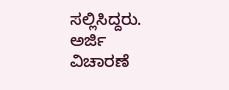ಸಲ್ಲಿಸಿದ್ದರು. ಅರ್ಜಿ ವಿಚಾರಣೆ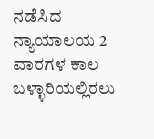ನಡೆಸಿದ ನ್ಯಾಯಾಲಯ 2 ವಾರಗಳ ಕಾಲ ಬಳ್ಳಾರಿಯಲ್ಲಿರಲು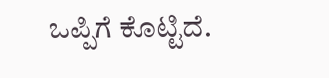ಒಪ್ಪಿಗೆ ಕೊಟ್ಟಿದೆ.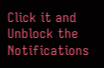Click it and Unblock the Notifications